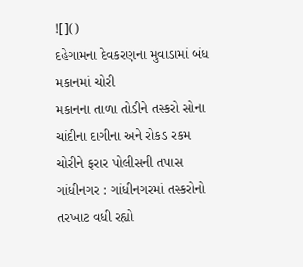![]()
દહેગામના દેવકરણના મુવાડામાં બંધ મકાનમાં ચોરી
મકાનના તાળા તોડીને તસ્કરો સોના ચાંદીના દાગીના અને રોકડ રકમ ચોરીને ફરાર પોલીસની તપાસ
ગાંધીનગર : ગાંધીનગરમાં તસ્કરોનો તરખાટ વધી રહ્યો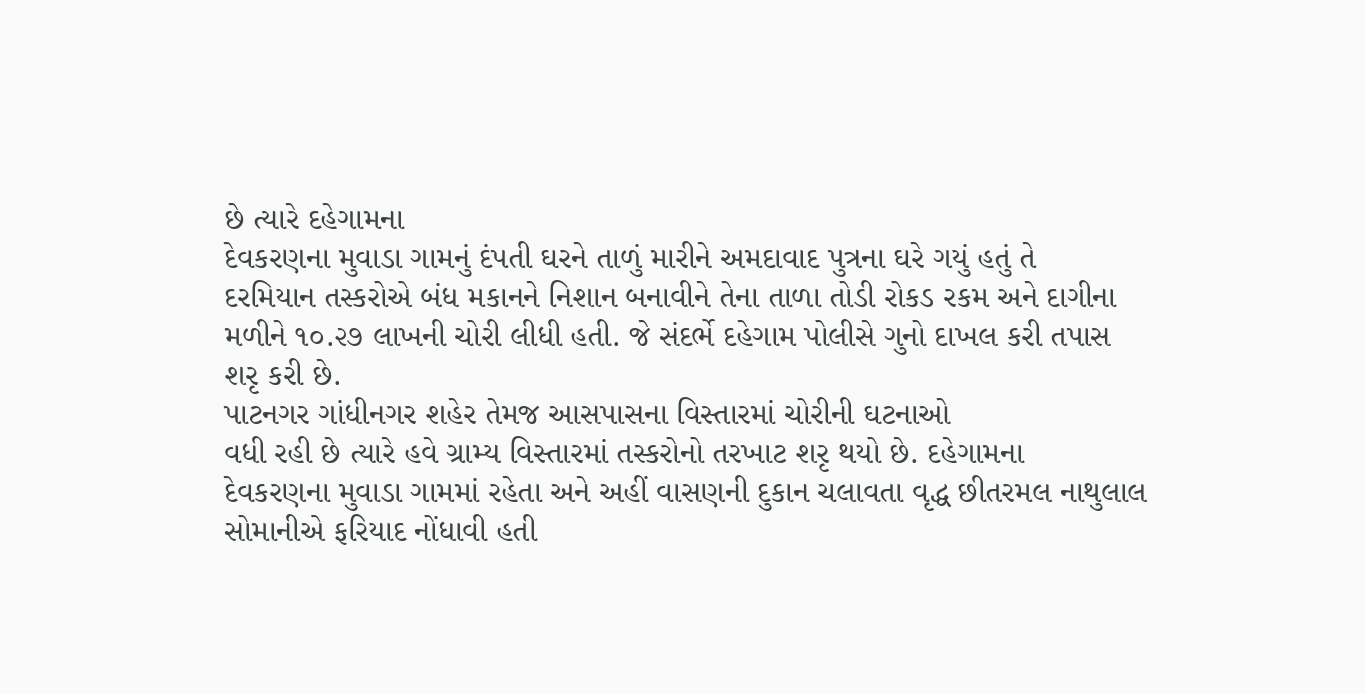છે ત્યારે દહેગામના
દેવકરણના મુવાડા ગામનું દંપતી ઘરને તાળું મારીને અમદાવાદ પુત્રના ઘરે ગયું હતું તે
દરમિયાન તસ્કરોએ બંધ મકાનને નિશાન બનાવીને તેના તાળા તોડી રોકડ રકમ અને દાગીના
મળીને ૧૦.૨૭ લાખની ચોરી લીધી હતી. જે સંદર્ભે દહેગામ પોલીસે ગુનો દાખલ કરી તપાસ
શરૃ કરી છે.
પાટનગર ગાંધીનગર શહેર તેમજ આસપાસના વિસ્તારમાં ચોરીની ઘટનાઓ
વધી રહી છે ત્યારે હવે ગ્રામ્ય વિસ્તારમાં તસ્કરોનો તરખાટ શરૃ થયો છે. દહેગામના
દેવકરણના મુવાડા ગામમાં રહેતા અને અહીં વાસણની દુકાન ચલાવતા વૃદ્ધ છીતરમલ નાથુલાલ
સોમાનીએ ફરિયાદ નોંધાવી હતી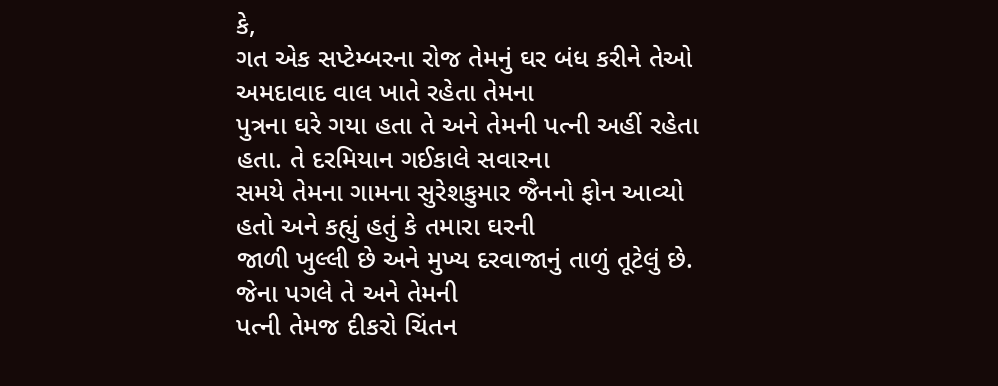કે,
ગત એક સપ્ટેમ્બરના રોજ તેમનું ઘર બંધ કરીને તેઓ અમદાવાદ વાલ ખાતે રહેતા તેમના
પુત્રના ઘરે ગયા હતા તે અને તેમની પત્ની અહીં રહેતા હતા. તે દરમિયાન ગઈકાલે સવારના
સમયે તેમના ગામના સુરેશકુમાર જૈનનો ફોન આવ્યો હતો અને કહ્યું હતું કે તમારા ઘરની
જાળી ખુલ્લી છે અને મુખ્ય દરવાજાનું તાળું તૂટેલું છે. જેના પગલે તે અને તેમની
પત્ની તેમજ દીકરો ચિંતન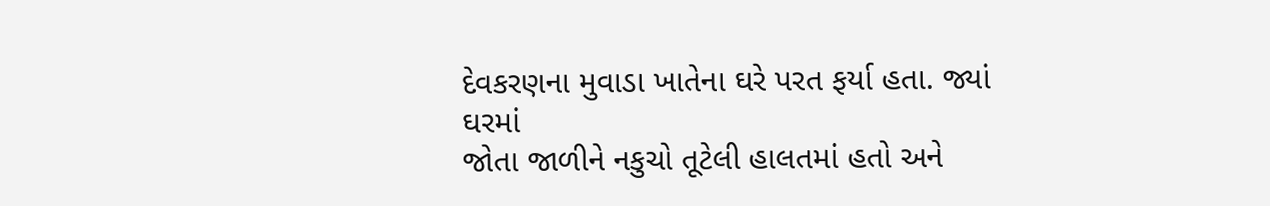દેવકરણના મુવાડા ખાતેના ઘરે પરત ફર્યા હતા. જ્યાં ઘરમાં
જોતા જાળીને નકુચો તૂટેલી હાલતમાં હતો અને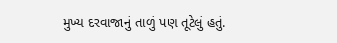મુખ્ય દરવાજાનું તાળું પણ તૂટેલું હતું.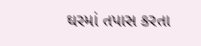ઘરમાં તપાસ કરતા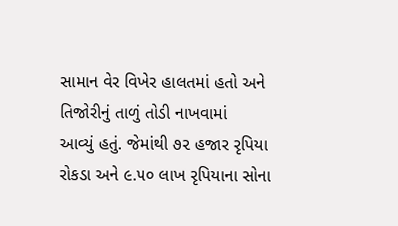સામાન વેર વિખેર હાલતમાં હતો અને તિજોરીનું તાળું તોડી નાખવામાં
આવ્યું હતું. જેમાંથી ૭૨ હજાર રૃપિયા રોકડા અને ૯.૫૦ લાખ રૃપિયાના સોના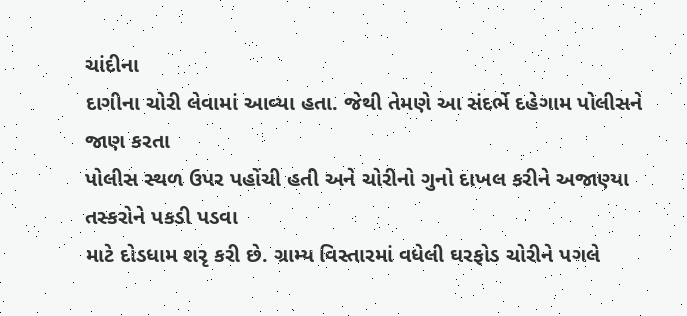ચાંદીના
દાગીના ચોરી લેવામાં આવ્યા હતા. જેથી તેમણે આ સંદર્ભે દહેગામ પોલીસને જાણ કરતા
પોલીસ સ્થળ ઉપર પહોંચી હતી અને ચોરીનો ગુનો દાખલ કરીને અજાણ્યા તસ્કરોને પકડી પડવા
માટે દોડધામ શરૃ કરી છે. ગ્રામ્ય વિસ્તારમાં વધેલી ઘરફોડ ચોરીને પગલે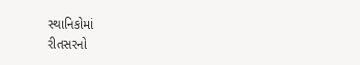સ્થાનિકોમાં
રીતસરનો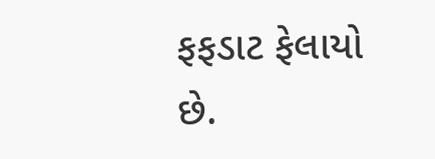ફફડાટ ફેલાયો છે.